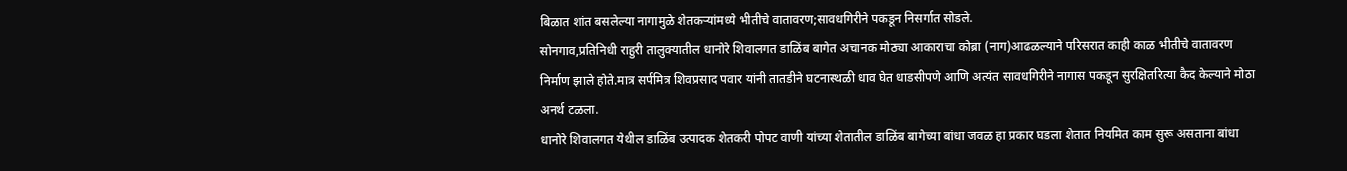बिळात शांत बसलेल्या नागामुळे शेतकऱ्यांमध्ये भीतीचे वातावरण;सावधगिरीने पकडून निसर्गात सोडले.
सोनगाव,प्रतिनिधी राहुरी तालुक्यातील धानोरे शिवालगत डाळिंब बागेत अचानक मोठ्या आकाराचा कोब्रा (नाग)आढळल्याने परिसरात काही काळ भीतीचे वातावरण निर्माण झाले होते.मात्र सर्पमित्र शिवप्रसाद पवार यांनी तातडीने घटनास्थळी धाव घेत धाडसीपणे आणि अत्यंत सावधगिरीने नागास पकडून सुरक्षितरित्या कैद केल्याने मोठा अनर्थ टळला.
धानोरे शिवालगत येथील डाळिंब उत्पादक शेतकरी पोपट वाणी यांच्या शेतातील डाळिंब बागेच्या बांधा जवळ हा प्रकार घडला शेतात नियमित काम सुरू असताना बांधा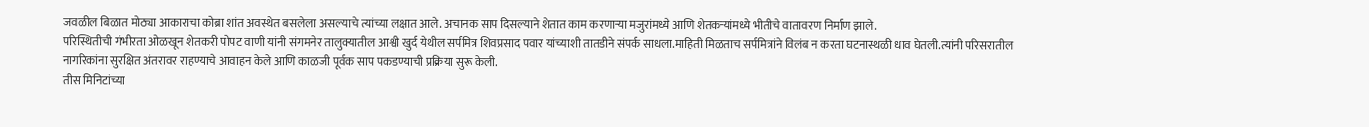जवळील बिळात मोठ्या आकाराचा कोब्रा शांत अवस्थेत बसलेला असल्याचे त्यांच्या लक्षात आले. अचानक साप दिसल्याने शेतात काम करणाऱ्या मजुरांमध्ये आणि शेतकऱ्यांमध्ये भीतीचे वातावरण निर्माण झाले.
परिस्थितीची गंभीरता ओळखून शेतकरी पोपट वाणी यांनी संगमनेर तालुक्यातील आश्वी खुर्द येथील सर्पमित्र शिवप्रसाद पवार यांच्याशी तातडीने संपर्क साधला.माहिती मिळताच सर्पमित्रांने विलंब न करता घटनास्थळी धाव घेतली.त्यांनी परिसरातील नागरिकांना सुरक्षित अंतरावर राहण्याचे आवाहन केले आणि काळजी पूर्वक साप पकडण्याची प्रक्रिया सुरू केली.
तीस मिनिटांच्या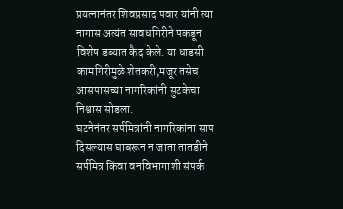प्रयत्नानंतर शिवप्रसाद पवार यांनी त्या नागास अत्यंत सावधगिरीने पकडून विशेष डब्यात कैद केले. या धाडसी कामगिरीमुळे शेतकरी,मजूर तसेच आसपासच्या नागरिकांनी सुटकेचा निश्वास सोडला.
घटनेनंतर सर्पमित्रांनी नागरिकांना साप दिसल्यास घाबरून न जाता तातडीने सर्पमित्र किंवा वनविभागाशी संपर्क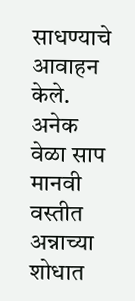साधण्याचे आवाहन केले. अनेक वेळा साप मानवी वस्तीत अन्नाच्या शोधात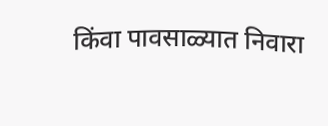किंवा पावसाळ्यात निवारा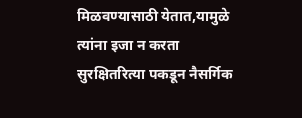मिळवण्यासाठी येतात,यामुळे त्यांना इजा न करता सुरक्षितरित्या पकडून नैसर्गिक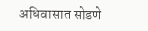अधिवासात सोडणे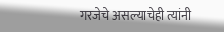गरजेचे असल्याचेही त्यांनी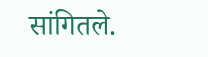सांगितले.